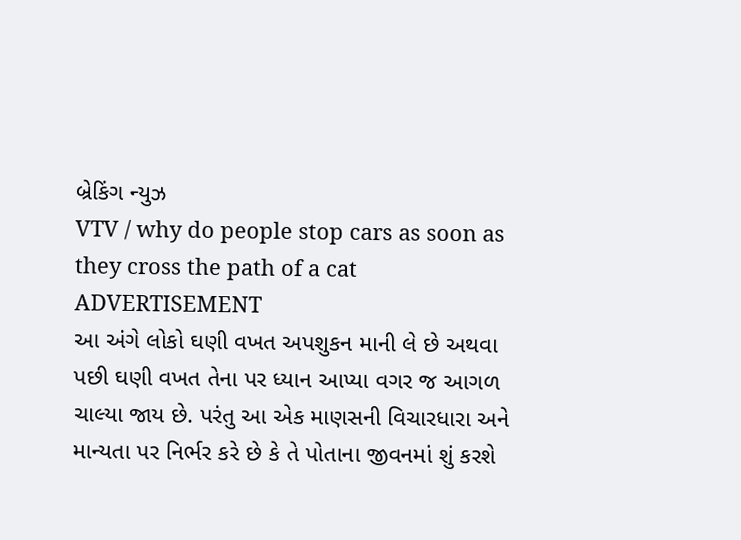બ્રેકિંગ ન્યુઝ
VTV / why do people stop cars as soon as they cross the path of a cat
ADVERTISEMENT
આ અંગે લોકો ઘણી વખત અપશુકન માની લે છે અથવા પછી ઘણી વખત તેના પર ધ્યાન આપ્યા વગર જ આગળ ચાલ્યા જાય છે. પરંતુ આ એક માણસની વિચારધારા અને માન્યતા પર નિર્ભર કરે છે કે તે પોતાના જીવનમાં શું કરશે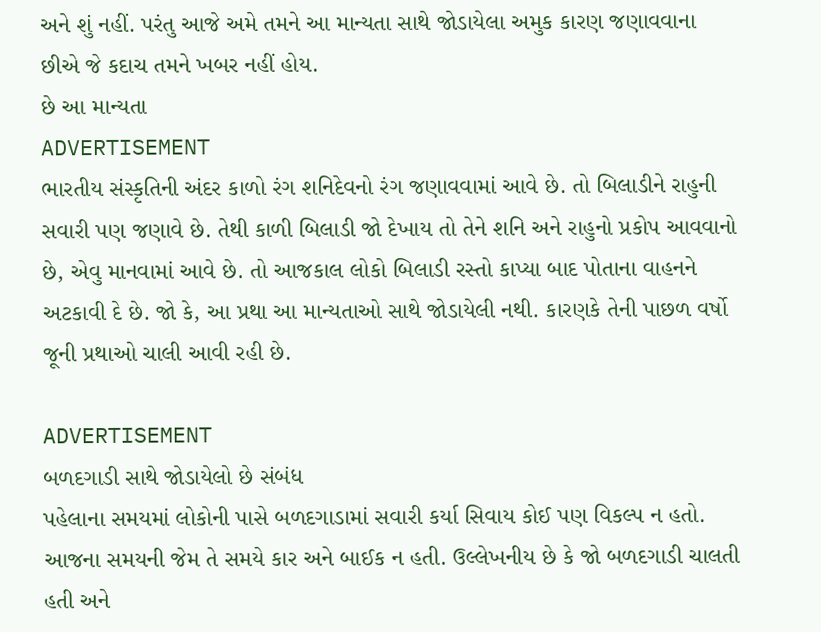અને શું નહીં. પરંતુ આજે અમે તમને આ માન્યતા સાથે જોડાયેલા અમુક કારણ જણાવવાના છીએ જે કદાચ તમને ખબર નહીં હોય.
છે આ માન્યતા
ADVERTISEMENT
ભારતીય સંસ્કૃતિની અંદર કાળો રંગ શનિદેવનો રંગ જણાવવામાં આવે છે. તો બિલાડીને રાહુની સવારી પણ જણાવે છે. તેથી કાળી બિલાડી જો દેખાય તો તેને શનિ અને રાહુનો પ્રકોપ આવવાનો છે, એવુ માનવામાં આવે છે. તો આજકાલ લોકો બિલાડી રસ્તો કાપ્યા બાદ પોતાના વાહનને અટકાવી દે છે. જો કે, આ પ્રથા આ માન્યતાઓ સાથે જોડાયેલી નથી. કારણકે તેની પાછળ વર્ષો જૂની પ્રથાઓ ચાલી આવી રહી છે.

ADVERTISEMENT
બળદગાડી સાથે જોડાયેલો છે સંબંધ
પહેલાના સમયમાં લોકોની પાસે બળદગાડામાં સવારી કર્યા સિવાય કોઈ પણ વિકલ્પ ન હતો. આજના સમયની જેમ તે સમયે કાર અને બાઈક ન હતી. ઉલ્લેખનીય છે કે જો બળદગાડી ચાલતી હતી અને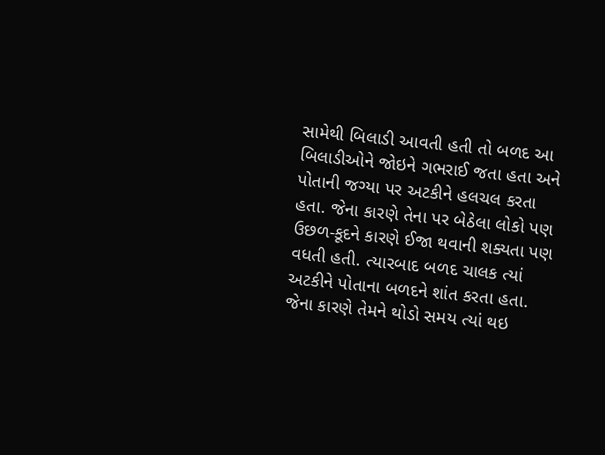સામેથી બિલાડી આવતી હતી તો બળદ આ બિલાડીઓને જોઇને ગભરાઈ જતા હતા અને પોતાની જગ્યા પર અટકીને હલચલ કરતા હતા. જેના કારણે તેના પર બેઠેલા લોકો પણ ઉછળ-કૂદને કારણે ઈજા થવાની શક્યતા પણ વધતી હતી. ત્યારબાદ બળદ ચાલક ત્યાં અટકીને પોતાના બળદને શાંત કરતા હતા. જેના કારણે તેમને થોડો સમય ત્યાં થઇ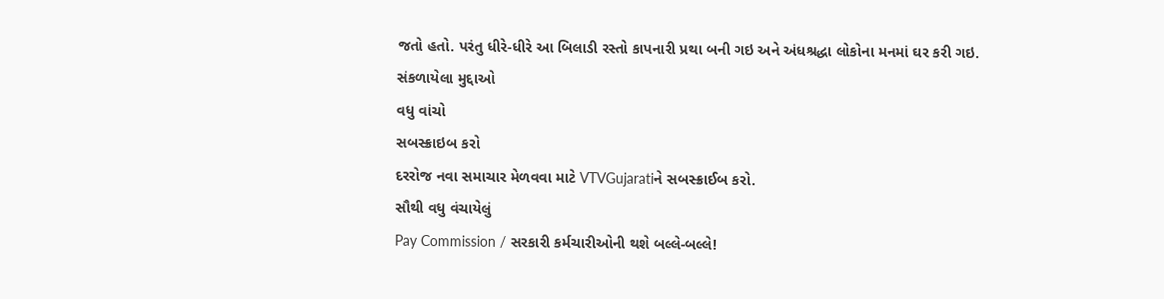જતો હતો. પરંતુ ધીરે-ધીરે આ બિલાડી રસ્તો કાપનારી પ્રથા બની ગઇ અને અંધશ્રદ્ધા લોકોના મનમાં ઘર કરી ગઇ.
સંકળાયેલા મુદ્દાઓ
વધુ વાંચો
સબસ્ક્રાઇબ કરો
દરરોજ નવા સમાચાર મેળવવા માટે VTVGujaratiને સબસ્ક્રાઈબ કરો.
સૌથી વધુ વંચાયેલું
Pay Commission / સરકારી કર્મચારીઓની થશે બલ્લે-બલ્લે!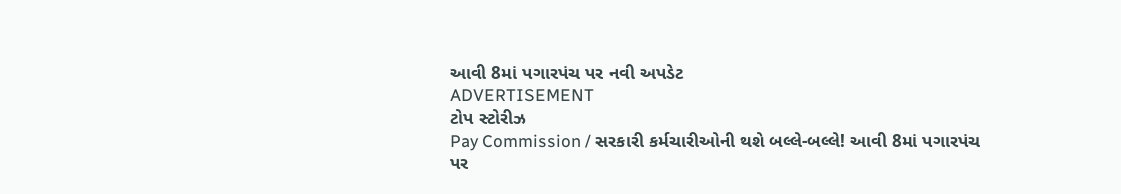આવી 8માં પગારપંચ પર નવી અપડેટ
ADVERTISEMENT
ટોપ સ્ટોરીઝ
Pay Commission / સરકારી કર્મચારીઓની થશે બલ્લે-બલ્લે! આવી 8માં પગારપંચ પર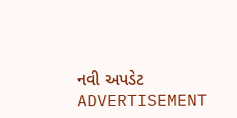નવી અપડેટ
ADVERTISEMENT